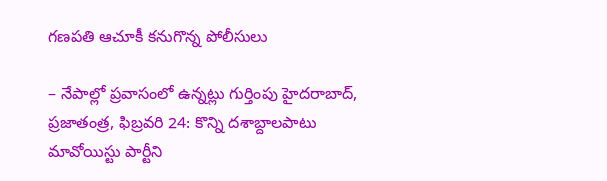గణపతి ఆచూకీ కనుగొన్న పోలీసులు

– నేపాల్లో ప్రవాసంలో ఉన్నట్లు గుర్తింపు హైదరాబాద్, ప్రజాతంత్ర, ఫిబ్రవరి 24: కొన్ని దశాబ్దాలపాటు మావోయిస్టు పార్టీని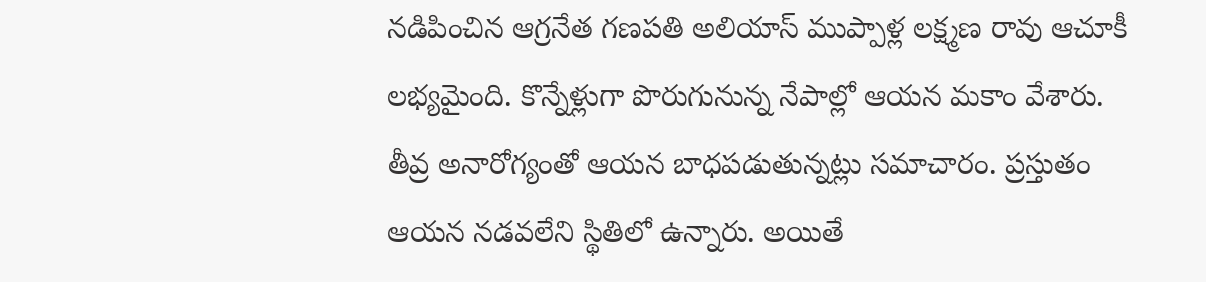నడిపించిన ఆగ్రనేత గణపతి అలియాస్ ముప్పాళ్ల లక్ష్మణ రావు ఆచూకీ లభ్యమైంది. కొన్నేళ్లుగా పొరుగునున్న నేపాల్లో ఆయన మకాం వేశారు. తీవ్ర అనారోగ్యంతో ఆయన బాధపడుతున్నట్లు సమాచారం. ప్రస్తుతం ఆయన నడవలేని స్థితిలో ఉన్నారు. అయితే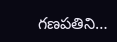గణపతిని…